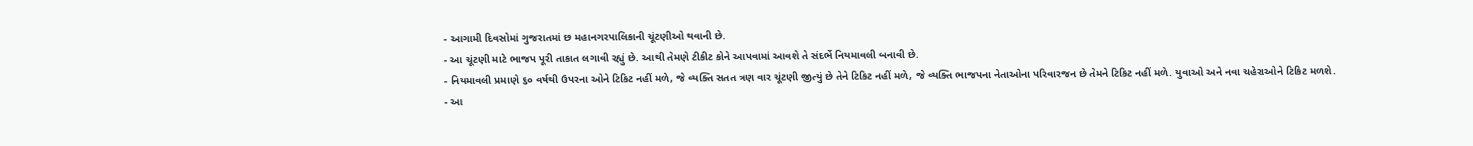- આગામી દિવસોમાં ગુજરાતમાં છ મહાનગરપાલિકાની ચૂંટણીઓ થવાની છે.
- આ ચૂંટણી માટે ભાજપ પૂરી તાકાત લગાવી રહ્યું છે. આથી તેમણે ટીકીટ કોને આપવામાં આવશે તે સંદર્ભે નિયમાવલી બનાવી છે.
- નિયમાવલી પ્રમાણે ૬૦ વર્ષથી ઉપરના ઓને ટિકિટ નહીં મળે, જે વ્યક્તિ સતત ત્રણ વાર ચૂંટણી જીત્યું છે તેને ટિકિટ નહીં મળે, જે વ્યક્તિ ભાજપના નેતાઓના પરિવારજન છે તેમને ટિકિટ નહીં મળે. યુવાઓ અને નવા ચહેરાઓને ટિકિટ મળશે.
- આ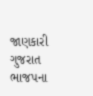જાણકારી ગુજરાત ભાજપના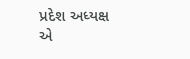પ્રદેશ અધ્યક્ષ એ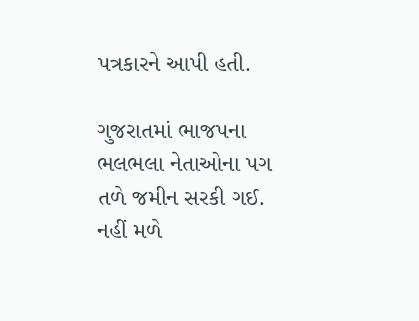પત્રકારને આપી હતી.

ગુજરાતમાં ભાજપના ભલભલા નેતાઓના પગ તળે જમીન સરકી ગઈ. નહીં મળે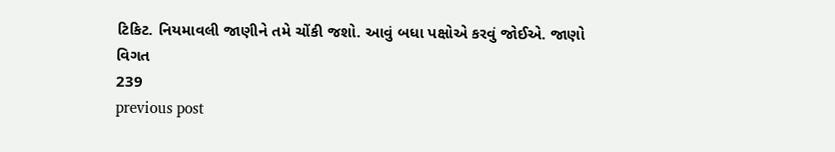ટિકિટ. નિયમાવલી જાણીને તમે ચોંકી જશો. આવું બધા પક્ષોએ કરવું જોઈએ. જાણો વિગત
239
previous post